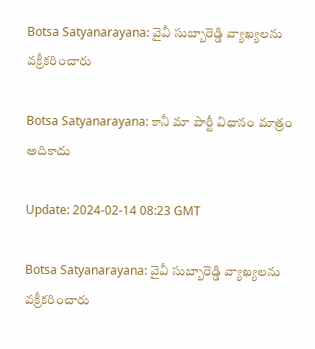Botsa Satyanarayana: వైవీ సుబ్బారెడ్డి వ్యాఖ్యలను వక్రీకరించారు

Botsa Satyanarayana: కానీ మా పార్టీ విధానం మాత్రం అదికాదు

Update: 2024-02-14 08:23 GMT

Botsa Satyanarayana: వైవీ సుబ్బారెడ్డి వ్యాఖ్యలను వక్రీకరించారు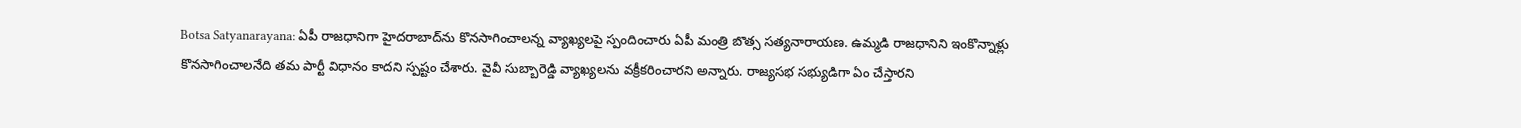Botsa Satyanarayana: ఏపీ రాజధానిగా హైదరాబాద్‌ను కొనసాగించాలన్న వ్యాఖ్యలపై స్పందించారు ఏపీ మంత్రి బొత్స సత్యనారాయణ. ఉమ్మడి రాజధానిని ఇంకొన్నాళ్లు కొనసాగించాలనేది తమ పార్టీ విధానం కాదని స్పష్టం చేశారు. వైవీ సుబ్బారెడ్డి వ్యాఖ్యలను వక్రీకరించారని అన్నారు. రాజ్యసభ సభ్యుడిగా ఏం చేస్తారని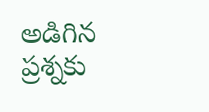అడిగిన ప్రశ్నకు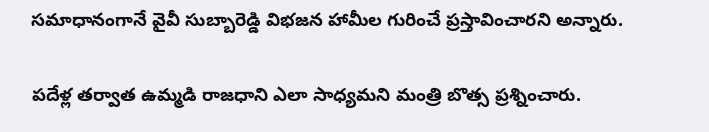సమాధానంగానే వైవీ సుబ్బారెడ్డి విభజన హామీల గురించే ప్రస్తావించారని అన్నారు.

పదేళ్ల తర్వాత ఉమ్మడి రాజధాని ఎలా సాధ్యమని మంత్రి బొత్స ప్రశ్నించారు.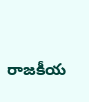రాజకీయ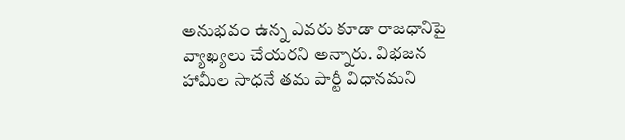అనుభవం ఉన్న ఎవరు కూడా రాజధానిపై వ్యాఖ్యలు చేయరని అన్నారు. విభజన హామీల సాధనే తమ పార్టీ విధానమని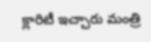క్లారిటీ ఇచ్చారు మంత్రి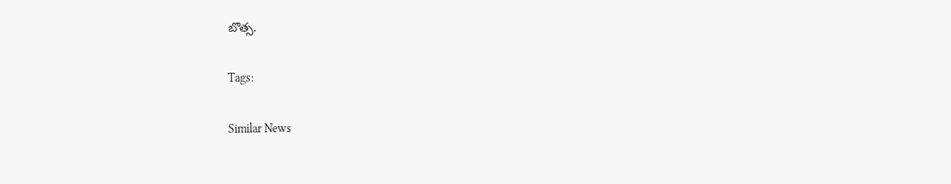బొత్స.

Tags:

Similar News